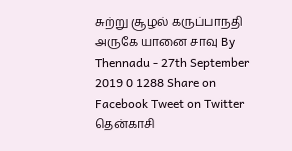சுற்று சூழல் கருப்பாநதி அருகே யானை சாவு By Thennadu - 27th September 2019 0 1288 Share on Facebook Tweet on Twitter தென்காசி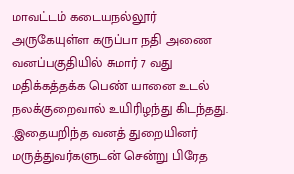மாவட்டம் கடையநல்லூர் அருகேயுள்ள கருப்பா நதி அணை வனப்பகுதியில் சுமார் 7 வது மதிக்கத்தக்க பெண் யானை உடல் நலக்குறைவால் உயிரிழந்து கிடந்தது. .இதையறிந்த வனத் துறையினர் மருத்துவர்களுடன் சென்று பிரேத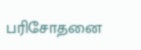பரிசோதனை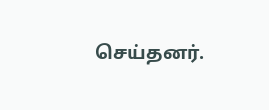செய்தனர்.